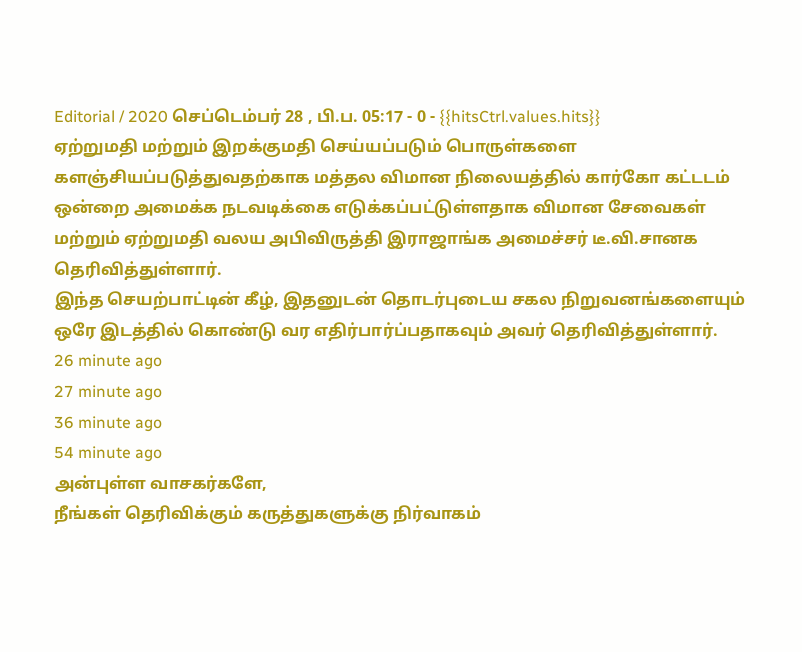Editorial / 2020 செப்டெம்பர் 28 , பி.ப. 05:17 - 0 - {{hitsCtrl.values.hits}}
ஏற்றுமதி மற்றும் இறக்குமதி செய்யப்படும் பொருள்களை களஞ்சியப்படுத்துவதற்காக மத்தல விமான நிலையத்தில் கார்கோ கட்டடம் ஒன்றை அமைக்க நடவடிக்கை எடுக்கப்பட்டுள்ளதாக விமான சேவைகள் மற்றும் ஏற்றுமதி வலய அபிவிருத்தி இராஜாங்க அமைச்சர் டீ.வி.சானக தெரிவித்துள்ளார்.
இந்த செயற்பாட்டின் கீழ், இதனுடன் தொடர்புடைய சகல நிறுவனங்களையும் ஒரே இடத்தில் கொண்டு வர எதிர்பார்ப்பதாகவும் அவர் தெரிவித்துள்ளார்.
26 minute ago
27 minute ago
36 minute ago
54 minute ago
அன்புள்ள வாசகர்களே,
நீங்கள் தெரிவிக்கும் கருத்துகளுக்கு நிர்வாகம்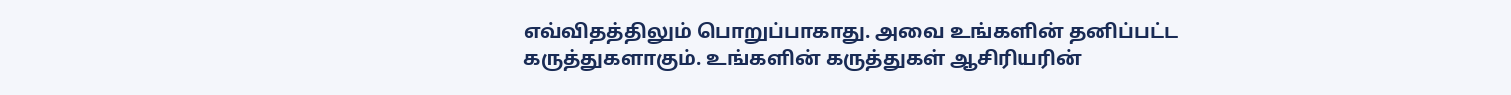எவ்விதத்திலும் பொறுப்பாகாது. அவை உங்களின் தனிப்பட்ட கருத்துகளாகும். உங்களின் கருத்துகள் ஆசிரியரின்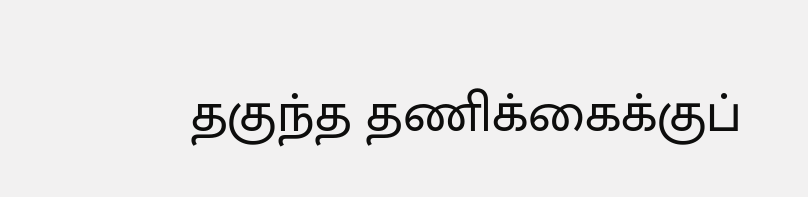தகுந்த தணிக்கைக்குப்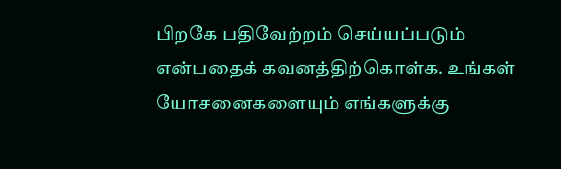பிறகே பதிவேற்றம் செய்யப்படும் என்பதைக் கவனத்திற்கொள்க. உங்கள் யோசனைகளையும் எங்களுக்கு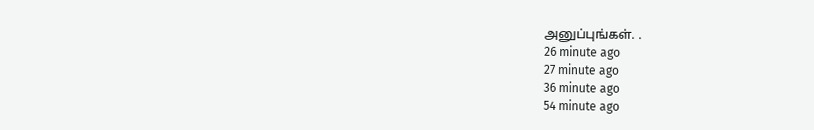அனுப்புங்கள். .
26 minute ago
27 minute ago
36 minute ago
54 minute ago